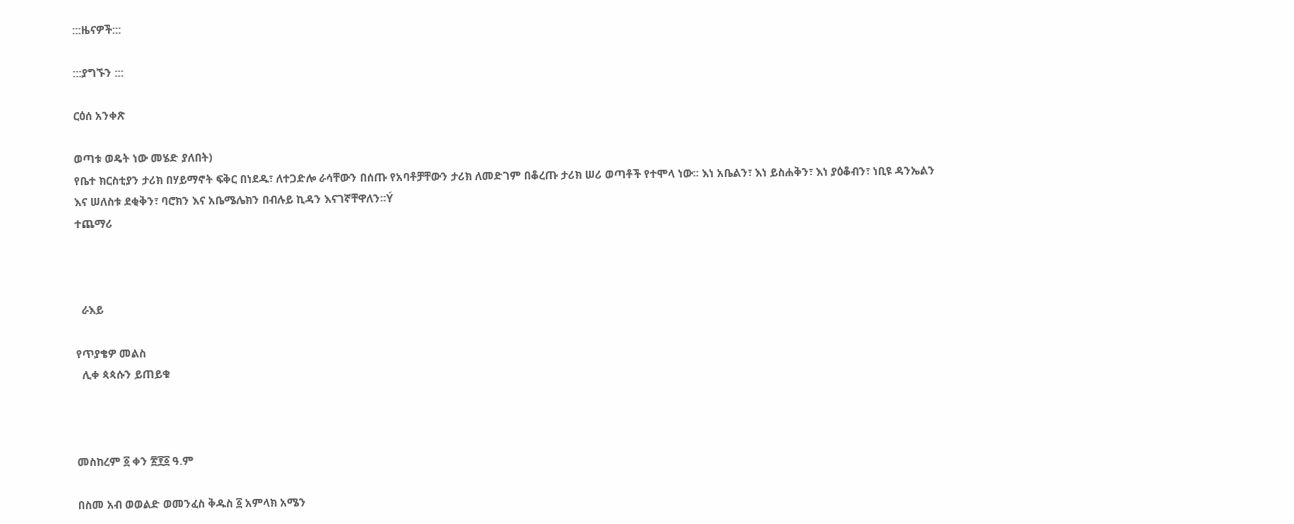:::ዜናዎች:::

:::ያግኙን :::

ርዕሰ አንቀጽ

ወጣቱ ወዴት ነው መሄድ ያለበት)
የቤተ ክርስቲያን ታሪክ በሃይማኖት ፍቅር በነደዱ፣ ለተጋድሎ ራሳቸውን በሰጡ የአባቶቻቸውን ታሪክ ለመድገም በቆረጡ ታሪክ ሠሪ ወጣቶች የተሞላ ነው፡፡ እነ አቤልን፣ እነ ይስሐቅን፣ እነ ያዕቆብን፣ ነቢዩ ዳንኤልን እና ሠለስቱ ደቂቅን፣ ባሮክን እና አቤሜሌክን በብሉይ ኪዳን እናገኛቸዋለን፡፡Ý
ተጨማሪ



  ራእይ

የጥያቄዎ መልስ
  ሊቀ ጳጳሱን ይጠይቁ



መስከረም ፩ ቀን ፳፻፩ ዓ.ም

በስመ አብ ወወልድ ወመንፈስ ቅዱስ ፩ አምላክ አሜን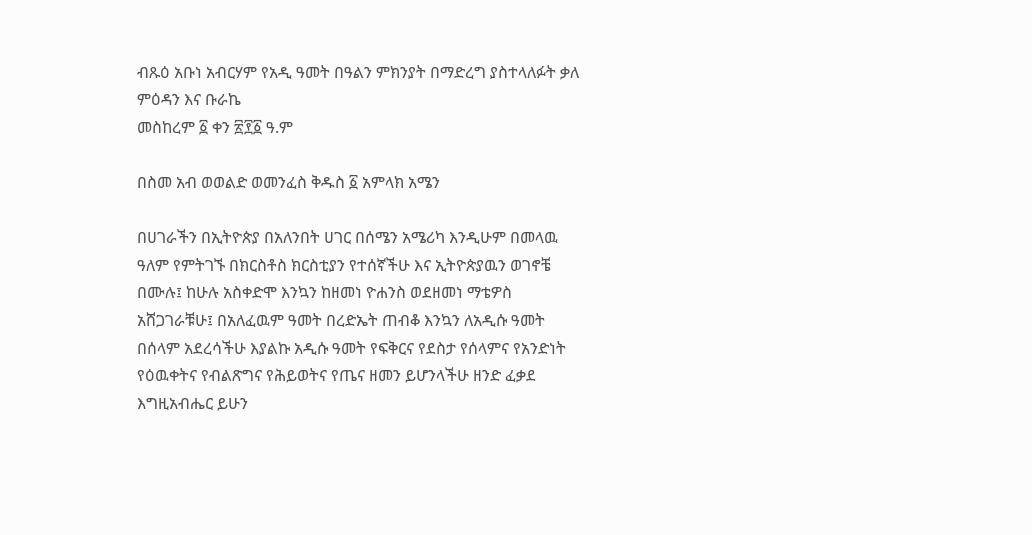ብጹዕ አቡነ አብርሃም የአዲ ዓመት በዓልን ምክንያት በማድረግ ያስተላለፉት ቃለ ምዕዳን እና ቡራኬ
መስከረም ፩ ቀን ፳፻፩ ዓ.ም

በስመ አብ ወወልድ ወመንፈስ ቅዱስ ፩ አምላክ አሜን

በሀገራችን በኢትዮጵያ በአለንበት ሀገር በሰሜን አሜሪካ እንዲሁም በመላዉ ዓለም የምትገኙ በክርስቶስ ክርስቲያን የተሰኛችሁ እና ኢትዮጵያዉን ወገኖቼ በሙሉ፤ ከሁሉ አስቀድሞ እንኳን ከዘመነ ዮሐንስ ወደዘመነ ማቴዎስ አሸጋገራቹሁ፤ በአለፈዉም ዓመት በረድኤት ጠብቆ እንኳን ለአዲሱ ዓመት በሰላም አደረሳችሁ እያልኩ አዲሱ ዓመት የፍቅርና የደስታ የሰላምና የአንድነት የዕዉቀትና የብልጽግና የሕይወትና የጤና ዘመን ይሆንላችሁ ዘንድ ፈቃደ እግዚአብሔር ይሁን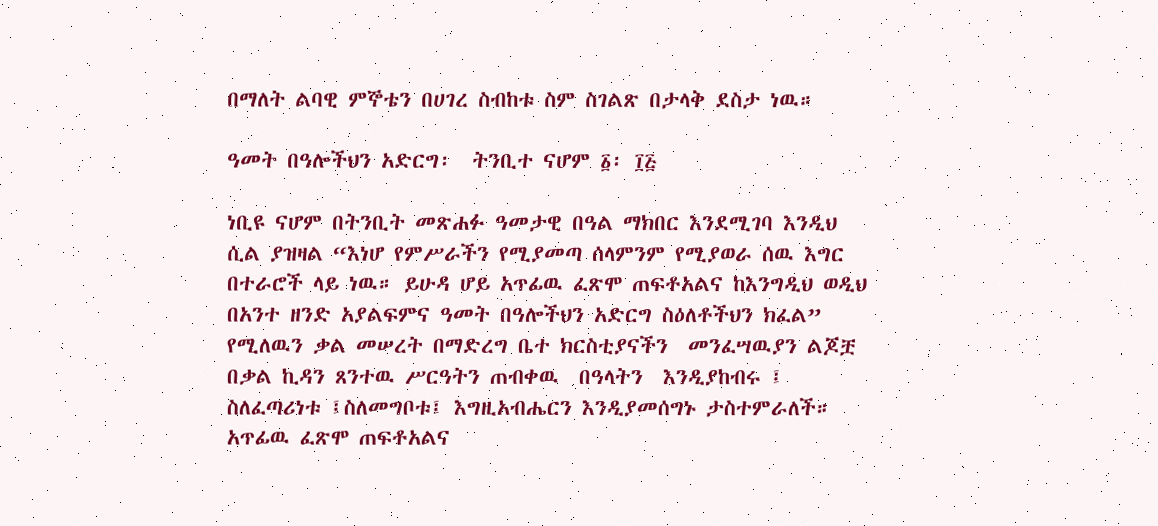በማለት ልባዊ ምኞቴን በሀገረ ስብከቱ ስም ስገልጽ በታላቅ ደስታ ነዉ።

ዓመት በዓሎችህን አድርግ፡  ትንቢተ ናሆም ፩፡ ፲፭

ነቢዩ ናሆም በትንቢት መጽሐፉ ዓመታዊ በዓል ማክበር እንደሚገባ እንዲህ ሲል ያዝዛል “እነሆ የምሥራችን የሚያመጣ ሰላምንም የሚያወራ ሰዉ እግር በተራሮች ላይ ነዉ። ይሁዳ ሆይ አጥፊዉ ፈጽሞ ጠፍቶአልና ከእንግዲህ ወዲህ በአንተ ዘንድ አያልፍምና ዓመት በዓሎችህን አድርግ ስዕለቶችህን ክፈል” የሚለዉን ቃል መሠረት በማድረግ ቤተ ክርስቲያናችን  መንፈሣዉያን ልጆቿ በቃል ኪዳን ጸንተዉ ሥርዓትን ጠብቀዉ  በዓላትን  እንዲያከብሩ ፤ ስለፈጣሪነቱ ፤ስለመግቦቱ፤ እግዚአብሔርን እንዲያመሰግኑ ታስተምራለች። አጥፊዉ ፈጽሞ ጠፍቶአልና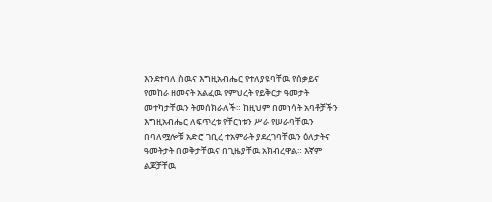እንደተባለ ስዉና እግዚአብሔር የተለያዩባቸዉ የሰቃይና የመከራ ዘመናት አልፈዉ የምህረት የይቅርታ ዓመታት መተካታቸዉን ትመሰክራለች። ከዚህም በመነሳት አባቶቻችን እግዚአብሔር ለፍጥረቱ የቸርነቱን ሥራ የሠራባቸዉን በባለሟሎቹ አድሮ ገቢረ ተአምራት ያደረገባቸዉን ዕለታትና ዓመትታት በወቅታቸዉና በጊዜያቸዉ አክብረዋል። እኛም ልጆቻቸዉ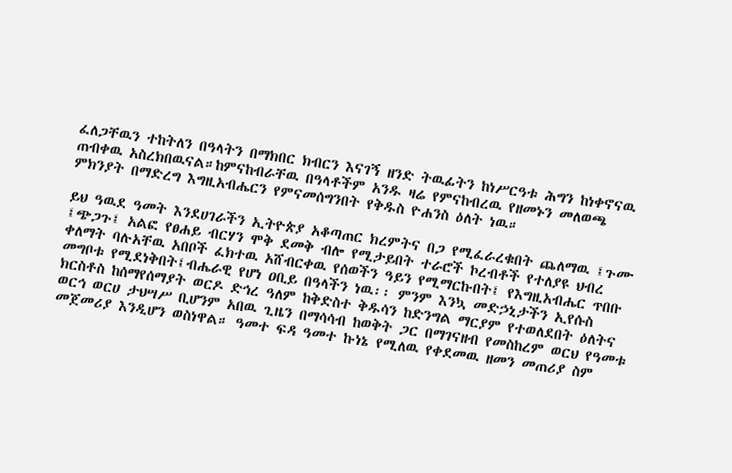ፈለጋቸዉን ተከትለን በዓላትን በማክበር ክብርን እናገኝ ዘንድ ትዉፊትን ከነሥርዓቱ ሕግን ከነቀኖናዉ  ጠብቀዉ አስረክበዉናል።ከምናከብራቸዉ በዓላቶችም አንዱ ዛሬ የምናከብረዉ የዘመኑን መለወጫ ምክንያት በማድረግ እግዚአብሔርን የምናመሰግንበት የቅዱስ ዮሐንስ ዕለት ነዉ።

ይህ ዓዉደ ዓመት እንደሀገራችን ኢትዮጵያ አቆጣጠር ክረምትና በጋ የሚፈራረቁበት ጨለማዉ ፤ጉሙ ፤ጭጋጉ፤ አልፎ የፀሐይ ብርሃን ሞቅ ደመቅ ብሎ የሚታይበት ተራሮች ኮረብቶች የተለያዩ ህብረ ቀለማት ባሉአቸዉ አበቦች ፈክተዉ አሸብርቀዉ የሰወችን ዓይን የሚማርኩበት፤ የእግዚአብሔር ጥበቡ መግቦቱ የሚደነቅበት፤ብሔራዊ የሆነ ዐቢይ በዓላችን ነዉ፡፡ ምንም እንኳ መድኃኒታችን ኢየሱስ ክርስቶስ ከሰማየሰማያት ወርዶ ድኅረ ዓለም ከቅድስተ ቅዱሳን ከድንግል ማርያም የተወለደበት ዕለትና ወርኅ ወርሀ ታህሣሥ ቢሆንም አበዉ ጊዜን በማሳሳብ ከወቅት ጋር በማገናዘብ የመስከረም ወርህ የዓመቱ መጀመሪያ እንዲሆን ወስነዋል። ዓመተ ፍዳ ዓመተ ኩነኔ የሚለዉ የቀደመዉ ዘመን መጠሪያ ስም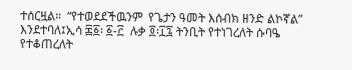ተሰርዟል።  “የተወደደችዉንም  የጌታን ዓመት እሰብክ ዘንድ ልኮኛል” እንደተባለ፤ኢሳ ፷፩፡ ፩-፫  ሉቃ ፬፡፲፯ ትንቢት የተነገረለት ሱባዔ የተቆጠረለት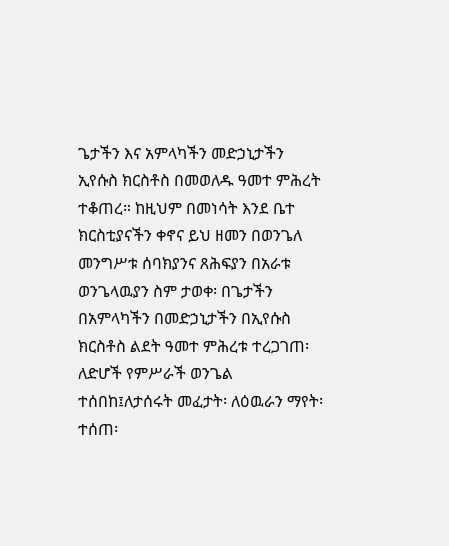ጌታችን እና አምላካችን መድኃኒታችን ኢየሱስ ክርስቶስ በመወለዱ ዓመተ ምሕረት ተቆጠረ። ከዚህም በመነሳት እንደ ቤተ ክርስቲያናችን ቀኖና ይህ ዘመን በወንጌለ መንግሥቱ ሰባክያንና ጸሕፍያን በአራቱ ወንጌላዉያን ስም ታወቀ፡ በጌታችን በአምላካችን በመድኃኒታችን በኢየሱስ ክርስቶስ ልደት ዓመተ ምሕረቱ ተረጋገጠ፡ ለድሆች የምሥራች ወንጌል ተሰበከ፤ለታሰሩት መፈታት፡ ለዕዉራን ማየት፡ተሰጠ፡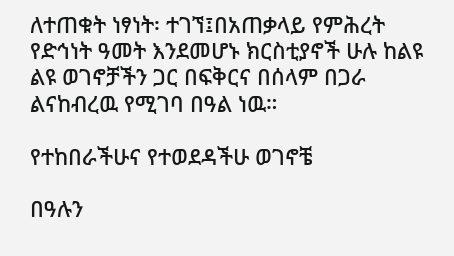ለተጠቁት ነፃነት፡ ተገኘ፤በአጠቃላይ የምሕረት የድኅነት ዓመት እንደመሆኑ ክርስቲያኖች ሁሉ ከልዩ ልዩ ወገኖቻችን ጋር በፍቅርና በሰላም በጋራ ልናከብረዉ የሚገባ በዓል ነዉ።

የተከበራችሁና የተወደዳችሁ ወገኖቼ

በዓሉን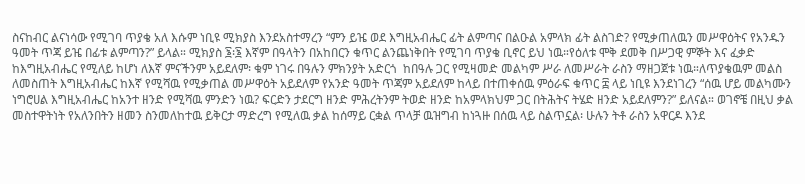ስናከብር ልናነሳው የሚገባ ጥያቄ አለ እሱም ነቢዩ ሚክያስ እንደአስተማረን “ምን ይዤ ወደ እግዚአብሔር ፊት ልምጣና በልዑል አምላክ ፊት ልስገድ? የሚቃጠለዉን መሥዋዕትና የአንዱን ዓመት ጥጃ ይዤ በፊቱ ልምጣን?” ይላል። ሚክያስ ፮፡፮ እኛም በዓላትን በአከበርን ቁጥር ልንጨነቅበት የሚገባ ጥያቄ ቢኖር ይህ ነዉ።የዕለቱ ሞቅ ደመቅ በሥጋዊ ምኞት እና ፈቃድ ከእግዚአብሔር የሚለይ ከሆነ ለእኛ ምናችንም አይደለም፡ ቁም ነገሩ በዓሉን ምክንያት አድርጎ  ከበዓሉ ጋር የሚዛመድ መልካም ሥራ ለመሥራት ራስን ማዘጋጀቱ ነዉ።ለጥያቄዉም መልስ ለመስጠት እግዚአብሔር ከእኛ የሚሻዉ የሚቃጠል መሥዋዕት አይደለም የአንድ ዓመት ጥጃም አይደለም ከላይ በተጠቀሰዉ ምዕራፍ ቁጥር ፰ ላይ ነቢዩ እንደነገረን “ሰዉ ሆይ መልካሙን ነግሮሀል እግዚአብሔር ከአንተ ዘንድ የሚሻዉ ምንድን ነዉ? ፍርድን ታደርግ ዘንድ ምሕረትንም ትወድ ዘንድ ከአምላክህም ጋር በትሕትና ትሄድ ዘንድ አይደለምን?” ይለናል። ወገኖቼ በዚህ ቃል መስተዋትነት የአለንበትን ዘመን ስንመለከተዉ ይቅርታ ማድረግ የሚለዉ ቃል ከሰማይ ርቋል ጥላቻ ዉዝግብ ከነጓዙ በሰዉ ላይ ስልጥኗል፡ ሁሉን ትቶ ራስን አዋርዶ እንደ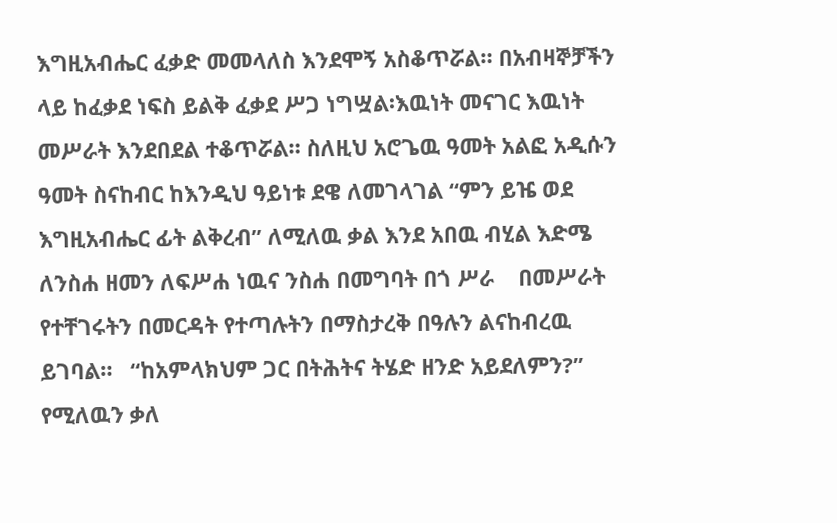እግዚአብሔር ፈቃድ መመላለስ እንደሞኝ አስቆጥሯል። በአብዛኞቻችን ላይ ከፈቃደ ነፍስ ይልቅ ፈቃደ ሥጋ ነግሧል፡እዉነት መናገር እዉነት መሥራት እንደበደል ተቆጥሯል። ስለዚህ አሮጌዉ ዓመት አልፎ አዲሱን ዓመት ስናከብር ከእንዲህ ዓይነቱ ደዌ ለመገላገል “ምን ይዤ ወደ እግዚአብሔር ፊት ልቅረብ” ለሚለዉ ቃል እንደ አበዉ ብሂል እድሜ ለንስሐ ዘመን ለፍሥሐ ነዉና ንስሐ በመግባት በጎ ሥራ    በመሥራት የተቸገሩትን በመርዳት የተጣሉትን በማስታረቅ በዓሉን ልናከብረዉ ይገባል።   “ከአምላክህም ጋር በትሕትና ትሄድ ዘንድ አይደለምን?” የሚለዉን ቃለ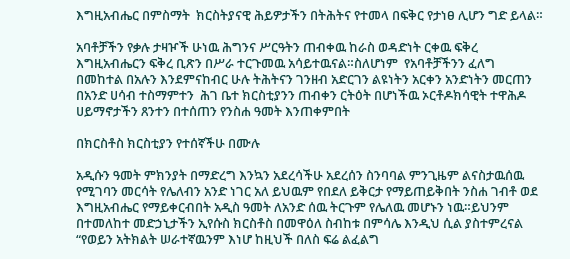እግዚአብሔር በምስማት  ክርስትያናዊ ሕይዎታችን በትሕትና የተመላ በፍቅር የታነፀ ሊሆን ግድ ይላል።

አባቶቻችን የቃሉ ታዛዦች ሁነዉ ሕግንና ሥርዓትን ጠብቀዉ ከራስ ወዳድነት ርቀዉ ፍቅረ እግዚአብሔርን ፍቅረ ቢጽን በሥራ ተርጉመዉ አሳይተዉናል።ስለሆነም  የአባቶቻችንን ፈለግ በመከተል በአሉን እንደምናከብር ሁሉ ትሕትናን ገንዘብ አድርገን ልዩነትን አርቀን አንድነትን መርጠን  በአንድ ሀሳብ ተስማምተን  ሕገ ቤተ ክርስቲያንን ጠብቀን ርትዕት በሆነችዉ ኦርቶዶክሳዊት ተዋሕዶ ሀይማኖታችን ጸንተን በተሰጠን የንስሐ ዓመት እንጠቀምበት

በክርስቶስ ክርስቲያን የተሰኛችሁ በሙሉ

አዲሱን ዓመት ምክንያት በማድረግ እንኳን አደረሳችሁ አደረሰን ስንባባል ምንጊዜም ልናስታዉሰዉ የሚገባን መርሳት የሌለብን አንድ ነገር አለ ይህዉም የበደለ ይቅርታ የማይጠይቅበት ንስሐ ገብቶ ወደ እግዚአብሔር የማይቀርብበት አዲስ ዓመት ለአንድ ሰዉ ትርጉም የሌለዉ መሆኑን ነዉ።ይህንም በተመለከተ መድኃኒታችን ኢየሱስ ክርስቶስ በመዋዕለ ስብከቱ በምሳሌ እንዲህ ሲል ያስተምረናል “የወይን አትክልት ሠራተኛዉንም እነሆ ከዚህች በለስ ፍሬ ልፈልግ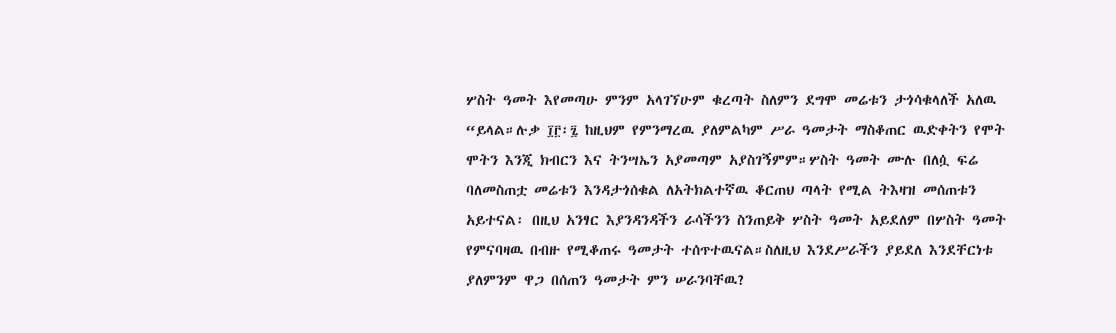ሦስት ዓመት እየመጣሁ ምንም አላገኘሁም ቁረጣት ስለምን ደግሞ መሬቱን ታጎሳቁላለች አለዉ “ይላል።ሉቃ ፲፫፡፯ ከዚህም የምንማረዉ ያለምልካም ሥራ ዓመታት ማስቆጠር ዉድቀትን የሞት ሞትን እንጂ ክብርን እና ትንሣኤን አያመጣም አያስገኝምም።ሦስት ዓመት ሙሉ በለሷ ፍሬ ባለመስጠቷ መሬቱን እንዳታጎሰቁል ለአትክልተኛዉ ቆርጠህ ጣላት የሚል ትእዛዝ መሰጠቱን አይተናል፡ በዚህ አንፃር እያንዳንዳችን ራሳችንን ስንጠይቅ ሦስት ዓመት አይደለም በሦስት ዓመት የምናባዛዉ በብዙ የሚቆጠሩ ዓመታት ተሰጥተዉናል።ስለዚህ እንደሥራችን ያይደለ እንደቸርነቱ ያለምንም ዋጋ በሰጠን ዓመታት ምን ሠራንባቸዉ?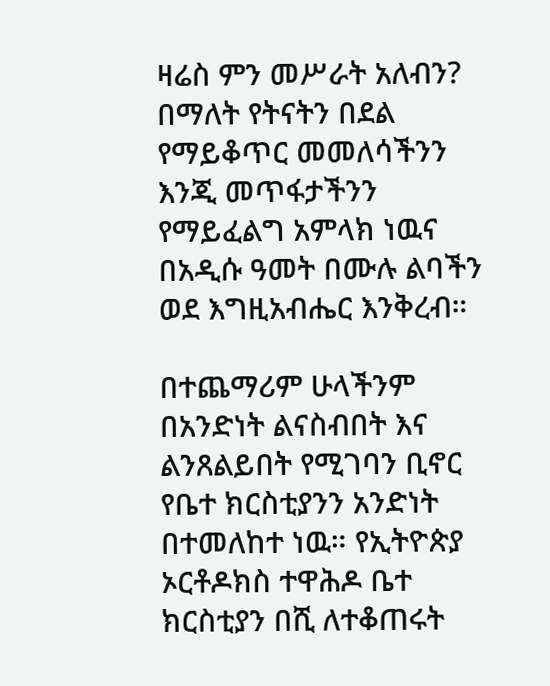ዛሬስ ምን መሥራት አለብን? በማለት የትናትን በደል የማይቆጥር መመለሳችንን እንጂ መጥፋታችንን የማይፈልግ አምላክ ነዉና በአዲሱ ዓመት በሙሉ ልባችን ወደ እግዚአብሔር እንቅረብ።

በተጨማሪም ሁላችንም በአንድነት ልናስብበት እና ልንጸልይበት የሚገባን ቢኖር የቤተ ክርስቲያንን አንድነት በተመለከተ ነዉ። የኢትዮጵያ ኦርቶዶክስ ተዋሕዶ ቤተ ክርስቲያን በሺ ለተቆጠሩት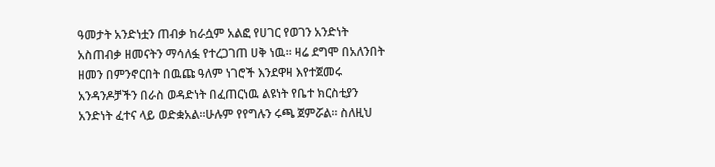ዓመታት አንድነቷን ጠብቃ ከራሷም አልፎ የሀገር የወገን አንድነት አስጠብቃ ዘመናትን ማሳለፏ የተረጋገጠ ሀቅ ነዉ። ዛሬ ደግሞ በአለንበት ዘመን በምንኖርበት በዉጩ ዓለም ነገሮች እንደዋዛ እየተጀመሩ አንዳንዶቻችን በራስ ወዳድነት በፈጠርነዉ ልዩነት የቤተ ክርስቲያን አንድነት ፈተና ላይ ወድቋአል።ሁሉም የየግሉን ሩጫ ጀምሯል። ስለዚህ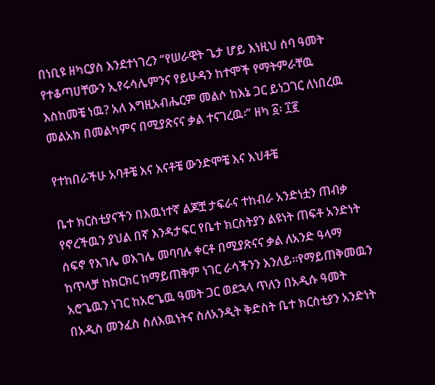በነቢዩ ዘካርያስ እንደተነገረን “የሠራዊት ጌታ ሆይ እነዚህ ሰባ ዓመት የተቆጣሀቸውን ኢየሩሳሌምንና የይሁዳን ከተሞች የማትምራቸዉ እስከመቼ ነዉ? አለ እግዚአብሔርም መልሶ ከእኔ ጋር ይነጋገር ለነበረዉ መልአክ በመልካምና በሚያጽናና ቃል ተናገረዉ፡” ዘካ ፩፡ ፲፪

የተከበራችሁ አባቶቼ እና እናቶቼ ውንድሞቼ እና እህቶቼ

ቤተ ክርስቲያናችን በእዉነተኛ ልጆቿ ታፍራና ተከብራ አንድነቷን ጠብቃ የኖረችዉን ያህል በኛ እንዳታፍር የቤተ ክርስትያን ልዩነት ጠፍቶ አንድነት ሰፍኖ የእገሌ ወእገሌ መባባሉ ቀርቶ በሚያጽናና ቃል ለአንድ ዓላማ ከጥላቻ ከክርክር ከማይጠቅም ነገር ራሳችንን እንለይ።የማይጠቅመዉን አሮጌዉን ነገር ከአሮጌዉ ዓመት ጋር ወደኋላ ጥለን በአዲሱ ዓመት በአዲስ መንፈስ ስለእዉነትና ስለአንዲት ቅድስት ቤተ ክርስቲያን አንድነት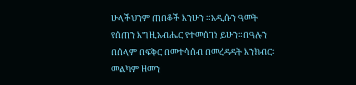ሁላችህንም ጠበቆች እንሁን ።አዲሱን ዓመት የሰጠን እግዚአብሔር የተመሰገነ ይሁን።በዓሉን በሰላም በፍቅር በመተሳሰብ በመረዳዳት እንክብር፡ መልካም ዘመን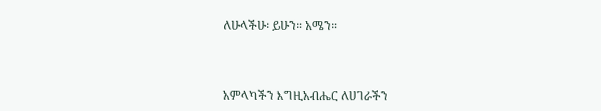ለሁላችሁ፡ ይሁን። አሜን።



አምላካችን እግዚአብሔር ለሀገራችን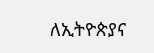ለኢትዮጵያና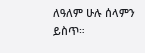ለዓለም ሁሉ ሰላምን ይስጥ።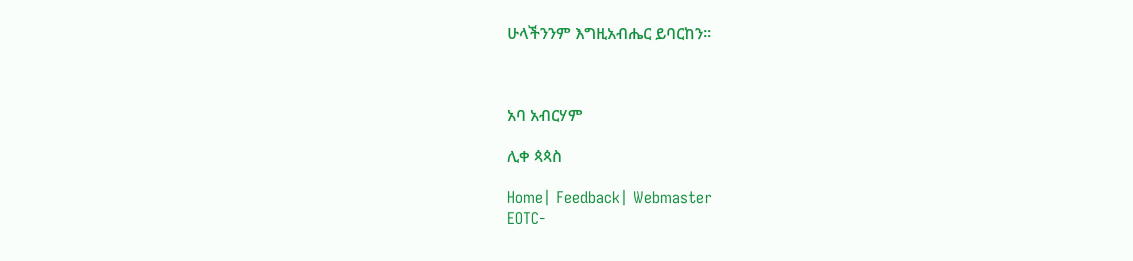ሁላችንንም እግዚአብሔር ይባርከን።



አባ አብርሃም

ሊቀ ጳጳስ

Home| Feedback| Webmaster
EOTC-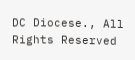DC Diocese., All Rights Reserved